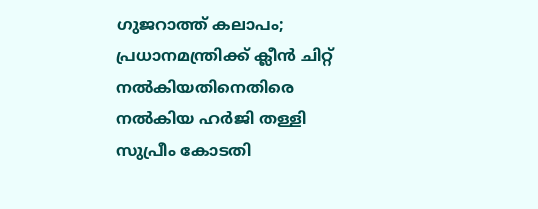ഗുജറാത്ത് കലാപം; പ്രധാനമന്ത്രിക്ക് ക്ലീൻ ചിറ്റ് നൽകിയതിനെതിരെ നൽകിയ ഹർജി തള്ളി സുപ്രീം കോടതി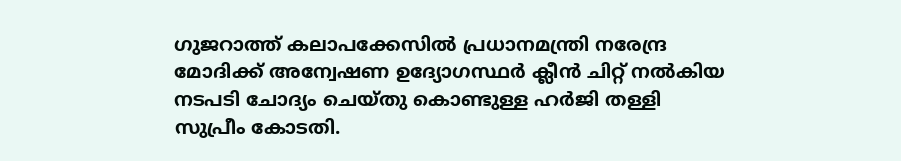ഗുജറാത്ത് കലാപക്കേസിൽ‍ പ്രധാനമന്ത്രി നരേന്ദ്ര മോദിക്ക് അന്വേഷണ ഉദ്യോഗസ്ഥർ‍ ക്ലീൻ‍ ചിറ്റ് നൽ‍കിയ നടപടി ചോദ്യം ചെയ്തു കൊണ്ടുള്ള ഹർ‍ജി തള്ളി സുപ്രീം കോടതി.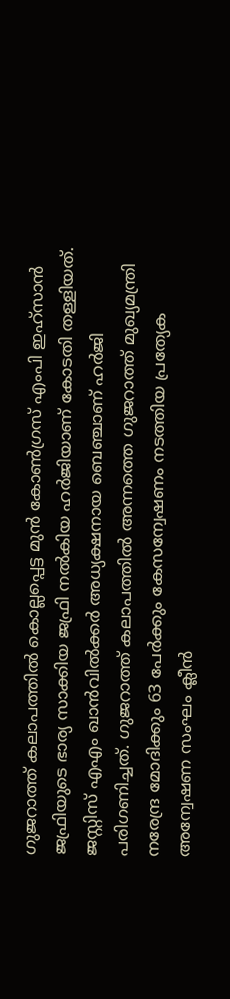ഗുജറാത്ത് കലാപത്തിൽ‍ കൊല്ലപ്പെട്ട മുൻ കോൺഗ്രസ് എംപി ഇഹ്‌സാൻ ജഫ്രിയുടെ ഭാര്യ സാക്കിയ ജഫ്രി നൽ‍കിയ ഹർ‍ജിയാണ് കോടതി തള്ളിയത്. ജസ്റ്റിസ് എഎം ഖാന്‍വിൽ‍ക്കർ‍ അധ്യക്ഷനായ ബെഞ്ചാണ് ഹർ‍ജി പരിഗണിച്ചത്. ഗുജറാത്ത് കലാപത്തിൽ‍ അന്നത്തെ ഗുജറാത്ത് മുഖ്യമന്ത്രി നരേന്ദ്ര മോദിക്കും 63 പേർ‍ക്കും കേസന്വേഷണം നടത്തിയ പ്രത്യേക അന്വേഷണ സംഘം ക്ലീൻ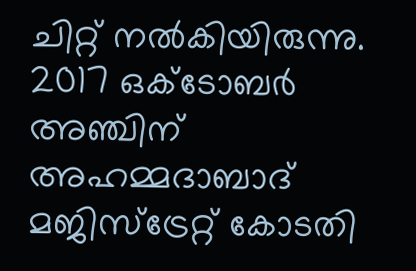ചിറ്റ് നൽ‍കിയിരുന്നു. 2017 ഒക്ടോബർ‍ അഞ്ചിന് അഹമ്മദാബാദ് മജിസ്‌ട്രേറ്റ് കോടതി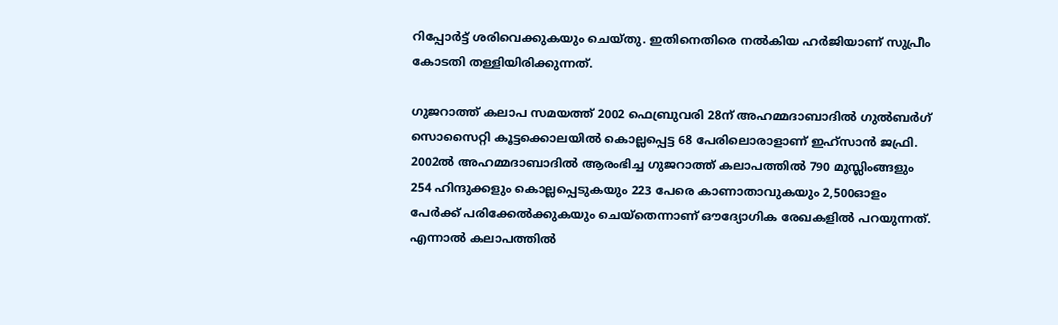റിപ്പോർ‍ട്ട് ശരിവെക്കുകയും ചെയ്തു. ഇതിനെതിരെ നൽ‍കിയ ഹർ‍ജിയാണ് സുപ്രീം കോടതി തള്ളിയിരിക്കുന്നത്.

ഗുജറാത്ത് കലാപ സമയത്ത് 2002 ഫെബ്രുവരി 28ന് അഹമ്മദാബാദിൽ‍ ഗുൽ‍ബർ‍ഗ് സൊസൈറ്റി കൂട്ടക്കൊലയിൽ കൊല്ലപ്പെട്ട 68 പേരിലൊരാളാണ് ഇഹ്‌സാൻ‍ ജഫ്രി. 2002ൽ അഹമ്മദാബാദിൽ ആരംഭിച്ച ഗുജറാത്ത് കലാപത്തിൽ 790 മുസ്ലിംങ്ങളും 254 ഹിന്ദുക്കളും കൊല്ലപ്പെടുകയും 223 പേരെ കാണാതാവുകയും 2,500ഓളം പേർ‍ക്ക് പരിക്കേൽ‍ക്കുകയും ചെയ്‌തെന്നാണ് ഔദ്യോഗിക രേഖകളിൽ‍ പറയുന്നത്. എന്നാൽ കലാപത്തിൽ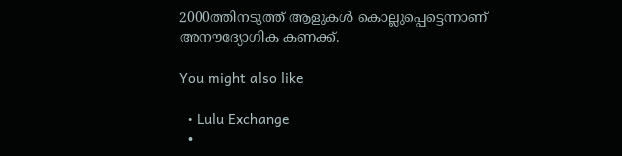2000ത്തിനടുത്ത് ആളുകൾ കൊല്ലുപ്പെട്ടെന്നാണ് അനൗദ്യോഗിക കണക്ക്.

You might also like

  • Lulu Exchange
  •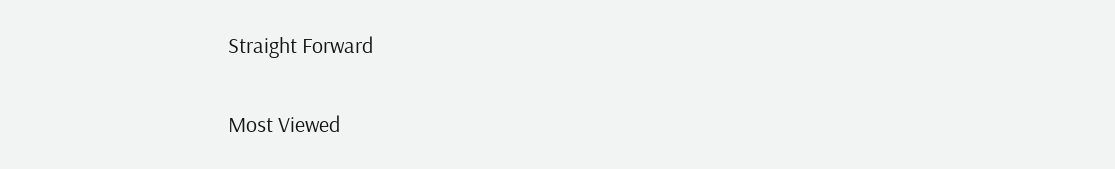Straight Forward

Most Viewed